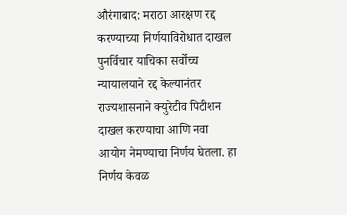औरंगाबाद: मराठा आरक्षण रद्द करण्याच्या निर्णयाविरोधात दाखल पुनर्विचार याचिका सर्वोच्च न्यायालयाने रद्द केल्यानंतर राज्यशासनाने क्युरेटीव पिटीशन दाखल करण्याचा आणि नवा आयोग नेमण्याचा निर्णय घेतला. हा निर्णय केवळ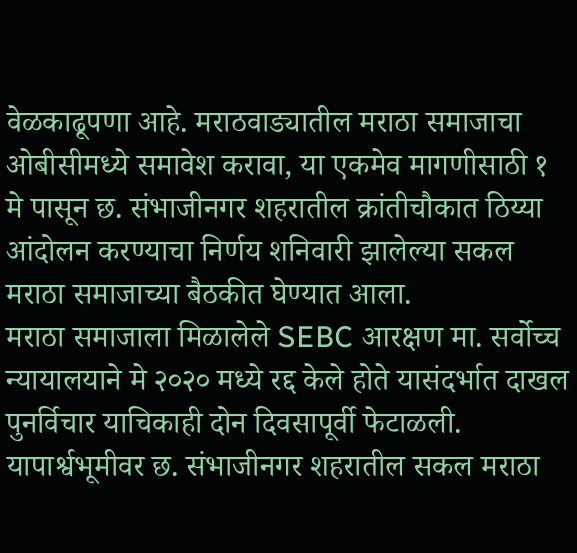वेळकाढूपणा आहे. मराठवाड्यातील मराठा समाजाचा ओबीसीमध्ये समावेश करावा, या एकमेव मागणीसाठी १ मे पासून छ. संभाजीनगर शहरातील क्रांतीचौकात ठिय्या आंदोलन करण्याचा निर्णय शनिवारी झालेल्या सकल मराठा समाजाच्या बैठकीत घेण्यात आला.
मराठा समाजाला मिळालेले SEBC आरक्षण मा. सर्वोच्च न्यायालयाने मे २०२० मध्ये रद्द केले होते यासंदर्भात दाखल पुनर्विचार याचिकाही दोन दिवसापूर्वी फेटाळली. यापार्श्वभूमीवर छ. संभाजीनगर शहरातील सकल मराठा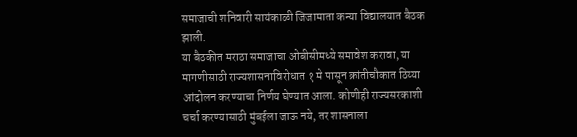समाजाची शनिवारी सायंकाळी जिजामाता कन्या विद्यालयात बैठक झाली.
या बैठकीत मराठा समाजाचा ओबीसीमध्ये समावेश करावा, या मागणीसाठी राज्यशासनाविरोधात १ मे पासून क्रांतीचौकात ठिय्या आंदोलन करण्याचा निर्णय घेण्यात आला. कोणीही राज्यसरकाशी चर्चा करण्यासाठी मुंबईला जाऊ नये, तर शासनाला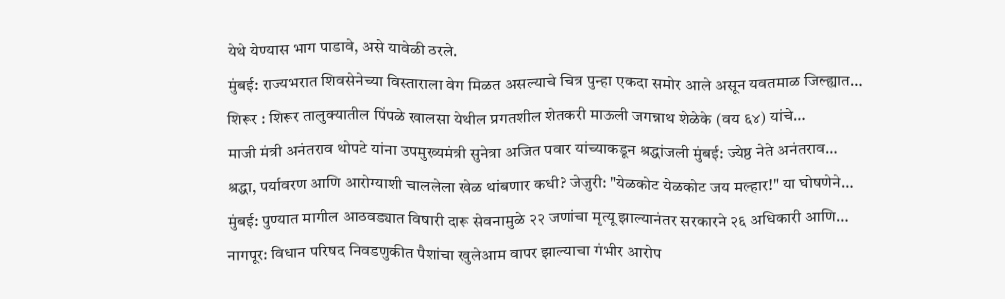येथे येण्यास भाग पाडावे, असे यावेळी ठरले.
मुंबई: राज्यभरात शिवसेनेच्या विस्ताराला वेग मिळत असल्याचे चित्र पुन्हा एकदा समोर आले असून यवतमाळ जिल्ह्यात…
शिरूर : शिरूर तालुक्यातील पिंपळे खालसा येथील प्रगतशील शेतकरी माऊली जगन्नाथ शेळेके (वय ६४) यांचे…
माजी मंत्री अनंतराव थोपटे यांना उपमुख्यमंत्री सुनेत्रा अजित पवार यांच्याकडून श्रद्धांजली मुंबई: ज्येष्ठ नेते अनंतराव…
श्रद्धा, पर्यावरण आणि आरोग्याशी चाललेला खेळ थांबणार कधी? जेजुरी: "येळकोट येळकोट जय मल्हार!" या घोषणेने…
मुंबई: पुण्यात मागील आठवड्यात विषारी दारू सेवनामुळे २२ जणांचा मृत्यू झाल्यानंतर सरकारने २६ अधिकारी आणि…
नागपूर: विधान परिषद निवडणुकीत पैशांचा खुलेआम वापर झाल्याचा गंभीर आरोप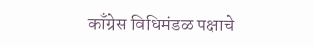काँग्रेस विधिमंडळ पक्षाचे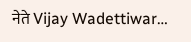नेते Vijay Wadettiwar…